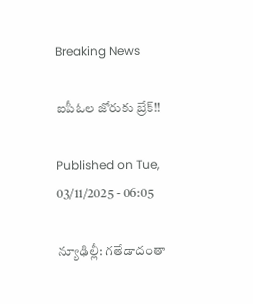Breaking News

ఐపీఓల జోరుకు బ్రేక్‌!!

Published on Tue, 03/11/2025 - 06:05

న్యూఢిల్లీ: గతేడాదంతా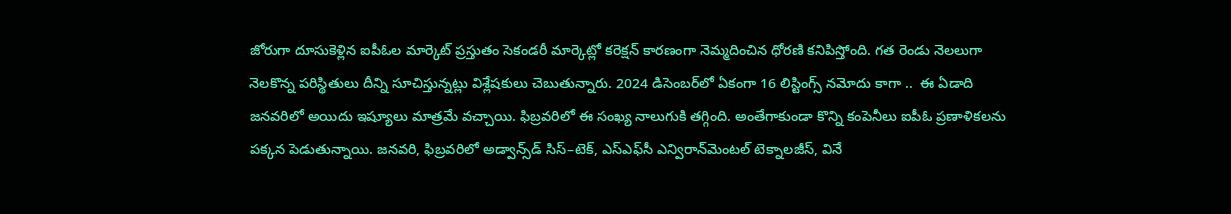జోరుగా దూసుకెళ్లిన ఐపీఓల మార్కెట్‌ ప్రస్తుతం సెకండరీ మార్కెట్లో కరెక్షన్‌ కారణంగా నెమ్మదించిన ధోరణి కనిపిస్తోంది. గత రెండు నెలలుగా నెలకొన్న పరిస్థితులు దీన్ని సూచిస్తున్నట్లు విశ్లేషకులు చెబుతున్నారు. 2024 డిసెంబర్‌లో ఏకంగా 16 లిస్టింగ్స్‌ నమోదు కాగా ..  ఈ ఏడాది జనవరిలో అయిదు ఇష్యూలు మాత్రమే వచ్చాయి. ఫిబ్రవరిలో ఈ సంఖ్య నాలుగుకి తగ్గింది. అంతేగాకుండా కొన్ని కంపెనీలు ఐపీఓ ప్రణాళికలను పక్కన పెడుతున్నాయి. జనవరి, ఫిబ్రవరిలో అడ్వాన్స్‌డ్‌ సిస్‌–టెక్, ఎస్‌ఎఫ్‌సీ ఎన్విరాన్‌మెంటల్‌ టెక్నాలజీస్, వినే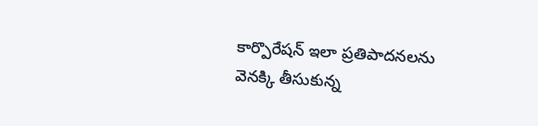కార్పొరేషన్‌ ఇలా ప్రతిపాదనలను వెనక్కి తీసుకున్న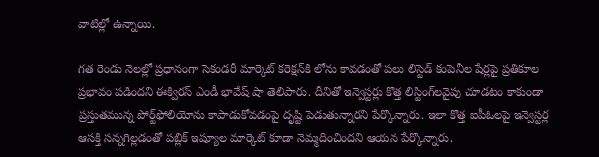వాటిల్లో ఉన్నాయి.

గత రెండు నెలల్లో ప్రధానంగా సెకండరీ మార్కెట్‌ కరెక్షన్‌కి లోను కావడంతో పలు లిస్టెడ్‌ కంపెనీల షేర్లపై ప్రతికూల ప్రభావం పడిందని ఈక్విరస్‌ ఎండీ భావేష్‌ షా తెలిపారు. దీనితో ఇన్వెస్టర్లు కొత్త లిస్టింగ్‌లవైపు చూడటం కాకుండా ప్రస్తుతమున్న పోర్ట్‌ఫోలియోను కాపాడుకోవడంపై దృష్టి పెడుతున్నారని పేర్కొన్నారు. ఇలా కొత్త ఐపీఓలపై ఇన్వెస్టర్ల ఆసక్తి సన్నగిల్లడంతో పబ్లిక్‌ ఇష్యూల మార్కెట్‌ కూడా నెమ్మదించిందని ఆయన పేర్కొన్నారు.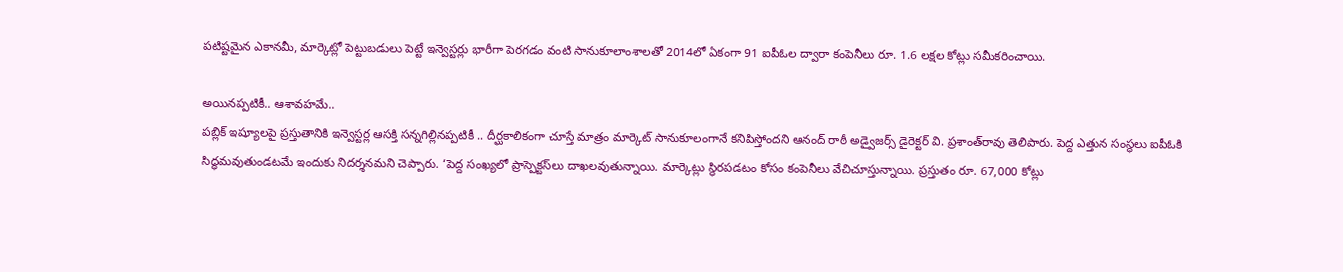పటిష్టమైన ఎకానమీ, మార్కెట్లో పెట్టుబడులు పెట్టే ఇన్వెస్టర్లు భారీగా పెరగడం వంటి సానుకూలాంశాలతో 2014లో ఏకంగా 91 ఐపీఓల ద్వారా కంపెనీలు రూ. 1.6 లక్షల కోట్లు సమీకరించాయి.

అయినప్పటికీ.. ఆశావహమే..
పబ్లిక్‌ ఇష్యూలపై ప్రస్తుతానికి ఇన్వెస్టర్ల ఆసక్తి సన్నగిల్లినప్పటికీ .. దీర్ఘకాలికంగా చూస్తే మాత్రం మార్కెట్‌ సానుకూలంగానే కనిపిస్తోందని ఆనంద్‌ రాఠీ అడ్వైజర్స్‌ డైరెక్టర్‌ వి. ప్రశాంత్‌రావు తెలిపారు. పెద్ద ఎత్తున సంస్థలు ఐపీఓకి సిద్ధమవుతుండటమే ఇందుకు నిదర్శనమని చెప్పారు. ‘పెద్ద సంఖ్యలో ప్రాస్పెక్టస్‌లు దాఖలవుతున్నాయి. మార్కెట్లు స్థిరపడటం కోసం కంపెనీలు వేచిచూస్తున్నాయి. ప్రస్తుతం రూ. 67,000 కోట్లు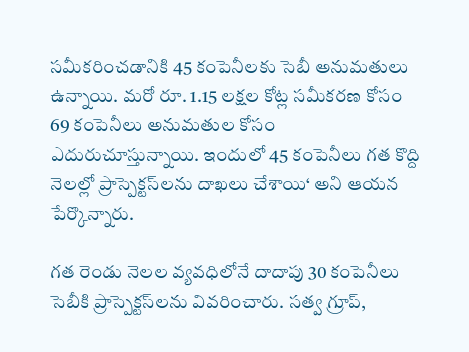సమీకరించడానికి 45 కంపెనీలకు సెబీ అనుమతులు ఉన్నాయి. మరో రూ. 1.15 లక్షల కోట్ల సమీకరణ కోసం 69 కంపెనీలు అనుమతుల కోసం ఎదురుచూస్తున్నాయి. ఇందులో 45 కంపెనీలు గత కొద్ది నెలల్లో ప్రాస్పెక్టస్‌లను దాఖలు చేశాయి‘ అని ఆయన పేర్కొన్నారు.

గత రెండు నెలల వ్యవధిలోనే దాదాపు 30 కంపెనీలు సెబీకి ప్రాస్పెక్టస్‌లను వివరించారు. సత్వ గ్రూప్,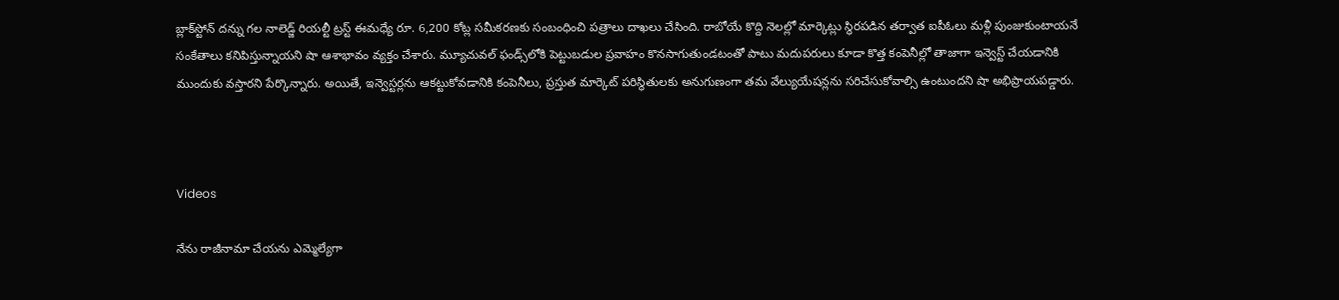బ్లాక్‌స్టోన్‌ దన్ను గల నాలెడ్జ్‌ రియల్టీ ట్రస్ట్‌ ఈమధ్యే రూ. 6,200 కోట్ల సమీకరణకు సంబంధించి పత్రాలు దాఖలు చేసింది. రాబోయే కొద్ది నెలల్లో మార్కెట్లు స్థిరపడిన తర్వాత ఐపీఓలు మళ్లీ పుంజుకుంటాయనే సంకేతాలు కనిపిస్తున్నాయని షా ఆశాభావం వ్యక్తం చేశారు. మ్యూచువల్‌ ఫండ్స్‌లోకి పెట్టుబడుల ప్రవాహం కొనసాగుతుండటంతో పాటు మదుపరులు కూడా కొత్త కంపెనీల్లో తాజాగా ఇన్వెస్ట్‌ చేయడానికి ముందుకు వస్తారని పేర్కొన్నారు. అయితే, ఇన్వెస్టర్లను ఆకట్టుకోవడానికి కంపెనీలు, ప్రస్తుత మార్కెట్‌ పరిస్థితులకు అనుగుణంగా తమ వేల్యుయేషన్లను సరిచేసుకోవాల్సి ఉంటుందని షా అభిప్రాయపడ్డారు.



Videos

నేను రాజీనామా చేయను ఎమ్మెల్యేగా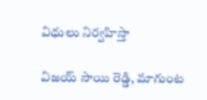విధులు నిర్వహిస్తా

విజయ్ సాయి రెడ్డి, మాగుంట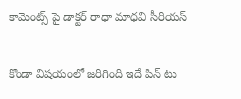కామెంట్స్ పై డాక్టర్ రాధా మాధవి సీరియస్

కొండా విషయంలో జరిగింది ఇదే పిన్ టు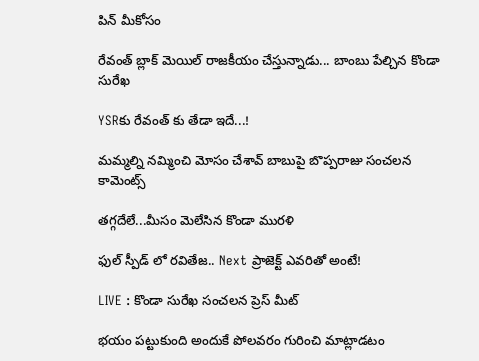పిన్ మీకోసం

రేవంత్ బ్లాక్ మెయిల్ రాజకీయం చేస్తున్నాడు... బాంబు పేల్చిన కొండా సురేఖ

YSRకు రేవంత్ కు తేడా ఇదే...!

మమ్మల్ని నమ్మించి మోసం చేశావ్ బాబుపై బొప్పరాజు సంచలన కామెంట్స్

తగ్గదేలే...మీసం మెలేసిన కొండా మురళి

ఫుల్ స్పీడ్ లో రవితేజ.. Next ప్రాజెక్ట్ ఎవరితో అంటే!

LIVE : కొండా సురేఖ సంచలన ప్రెస్ మీట్

భయం పట్టుకుంది అందుకే పోలవరం గురించి మాట్లాడటం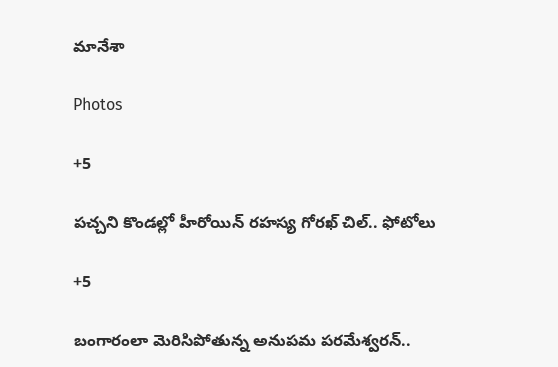మానేశా

Photos

+5

పచ్చని కొండల్లో హీరోయిన్ రహస్య గోరఖ్ చిల్.. ఫోటోలు

+5

బంగారంలా మెరిసిపోతున్న అనుపమ పరమేశ్వరన్..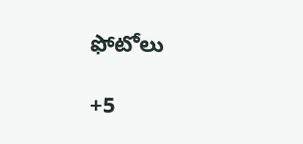ఫోటోలు

+5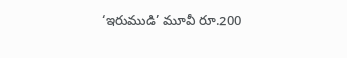‘ఇరుముడి’ మూవీ రూ.200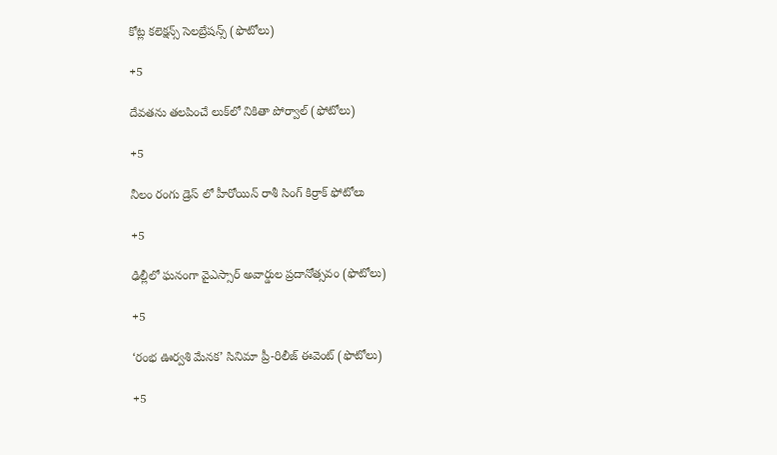కోట్ల కలెక్షన్స్ సెలబ్రేషన్స్ (ఫొటోలు)

+5

దేవతను తలపించే లుక్‌లో నికితా పోర్వాల్‌ (ఫోటోలు)

+5

నీలం రంగు డ్రెస్ లో హీరోయిన్ రాశీ సింగ్ కిర్రాక్ ఫోటోలు

+5

ఢిల్లీలో ఘనంగా వైఎస్సార్‌ అవార్డుల ప్రదానోత్సవం (ఫొటోలు)

+5

‘రంభ ఊర్వశి మేనక’ సినిమా ప్రీ-రిలీజ్ ఈవెంట్‌ (ఫొటోలు)

+5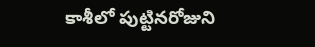కాశీలో పుట్టినరోజుని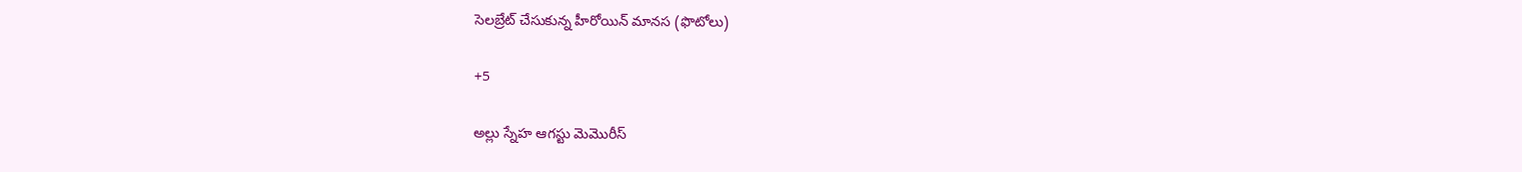సెలబ్రేట్ చేసుకున్న హీరోయిన్ మానస (ఫొటోలు)

+5

అల్లు స్నేహ ఆగస్టు మెమొరీస్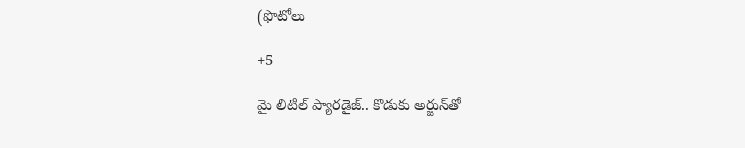(ఫొటోలు

+5

మై లిటిల్ ప్యారడైజ్‌.. కొడుకు అర్జున్‌తో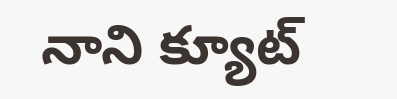నాని క్యూట్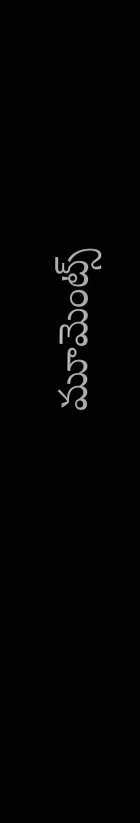మూమెంట్స్‌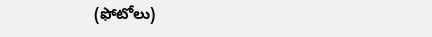(ఫోటోలు)